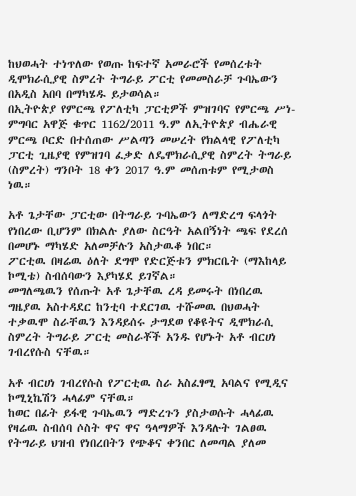ከህወሓት ተነጥለው የወጡ ከፍተኛ አመራሮች የመሰረቱት ዲሞክራሲያዊ ስምረት ትግራይ ፖርቲ የመመስራቻ ጉባኤውን በአዲስ አበባ በማካሄዱ ይታወሳል።
በኢትዮጵያ የምርጫ የፖለቲካ ፓርቲዎች ምዝገባና የምርጫ ሥነ-ምግባር አዋጅ ቁጥር 1162/2011 ዓ.ም ለኢትዮጵያ ብሔራዊ ምርጫ ቦርድ በተሰጠው ሥልጣን መሠረት የክልላዊ የፖለቲካ ፓርቲ ጊዜያዊ የምዝገባ ፈቃድ ለዴሞክራሲያዊ ስምረት ትግራይ (ስምረት) ግንቦት 18 ቀን 2017 ዓ.ም መሰጠቱም የሚታወስ ነዉ።

አቶ ጌታቸው ፓርቲው በትግራይ ጉባኤውን ለማድረግ ፍላጎት የነበረው ቢሆንም በክልሉ ያለው ስርዓት አልበኝነት ጫፍ የደረሰ በመሆኑ ማካሄድ አለመቻሉን አስታዉቆ ነበር።
ፖርቲዉ በዛሬዉ ዕለት ደግሞ የድርጅቱን ምክርቤት (ማእከላይ ኮሚቴ) ስብሰባውን እያካሄደ ይገኛል።
መግለጫዉን የሰጡት አቶ ጌታቸዉ ረዳ ይመሩት በነበረዉ ግዜያዉ አስተዳደር ከንቲባ ተደርገዉ ተሹመዉ በህወሓት ተቃዉሞ ስራቸዉን እንዳይሰሩ ታግደወ የቆዩትና ዲሞክራሲ ስምረት ትግራይ ፖርቲ መስራቾች አንዱ የሆኑት አቶ ብርሀነ ገብረየሱስ ናቸዉ።

አቶ ብርሀነ ገብረየሱስ የፖርቲዉ ስራ አስፈፃሚ አባልና የሚዲና ኮሚኒኬሽን ሓላፊም ናቸዉ።
ከወር በፊት ይፋዊ ጉባኤዉን ማድረጉን ያስታወሱት ሓላፊዉ የዛሬዉ ስብሰባ ሶስት ዋና ዋና ዓላማዎች እንዳሉት ገልፀዉ የትግራይ ህዝብ የነበረበትን የጭቆና ቀንበር ለመጣል ያለመ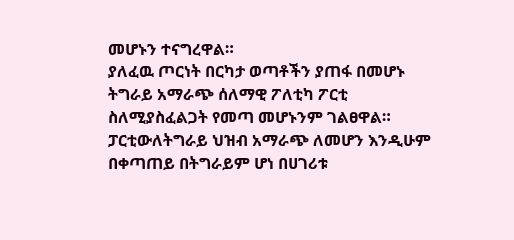መሆኑን ተናግረዋል።
ያለፈዉ ጦርነት በርካታ ወጣቶችን ያጠፋ በመሆኑ ትግራይ አማራጭ ሰለማዊ ፖለቲካ ፖርቲ ስለሚያስፈልጋት የመጣ መሆኑንም ገልፀዋል።
ፓርቲውለትግራይ ህዝብ አማራጭ ለመሆን እንዲሁም በቀጣጠይ በትግራይም ሆነ በሀገሪቱ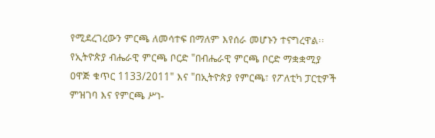የሚደረገረውን ምርጫ ለመሳተፍ በማለም እየሰራ መሆኑን ተናግረዋል፡፡
የኢትዮጵያ ብሔራዊ ምርጫ ቦርድ "በብሔራዊ ምርጫ ቦርድ ማቋቋሚያ ዐዋጅ ቁጥር 1133/2011" እና "በኢትዮጵያ የምርጫ፣ የፖለቲካ ፓርቲዎች ምዝገባ እና የምርጫ ሥነ-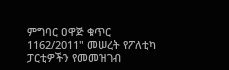ምግባር ዐዋጅ ቁጥር 1162/2011" መሠረት የፖለቲካ ፓርቲዎችን የመመዝገብ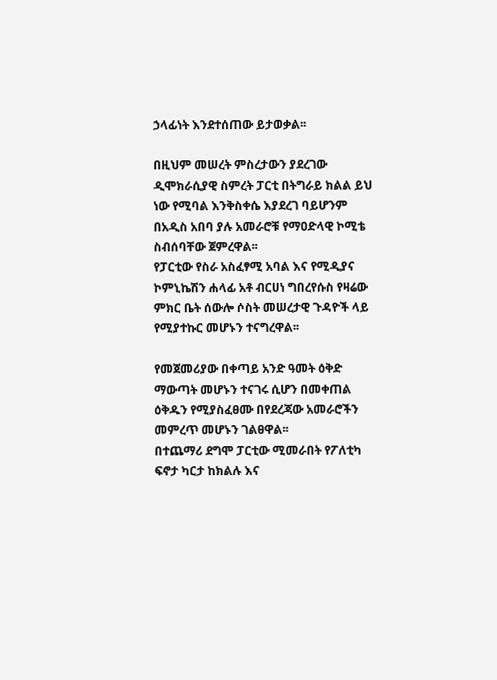ኃላፊነት እንደተሰጠው ይታወቃል፡፡

በዚህም መሠረት ምስረታውን ያደረገው ዲሞክራሲያዊ ስምረት ፓርቲ በትግራይ ክልል ይህ ነው የሚባል እንቅስቀሴ እያደረገ ባይሆንም በአዲስ አበባ ያሉ አመራሮቹ የማዐድላዊ ኮሚቴ ስብሰባቸው ጀምረዋል፡፡
የፓርቲው የስራ አስፈፃሚ አባል እና የሚዲያና ኮምኒኬሽን ሐላፊ አቶ ብርሀነ ግበረየሱስ የዛሬው ምክር ቤት ሰውሎ ሶስት መሠረታዊ ጉዳዮች ላይ የሚያተኩር መሆኑን ተናግረዋል፡፡

የመጀመሪያው በቀጣይ አንድ ዓመት ዕቅድ ማውጣት መሆኑን ተናገሩ ሲሆን በመቀጠል ዕቅዱን የሚያስፈፀሙ በየደረጃው አመራሮችን መምረጥ መሆኑን ገልፀዋል፡፡
በተጨማሪ ደግሞ ፓርቲው ሚመራበት የፖለቲካ ፍኖታ ካርታ ከክልሉ እና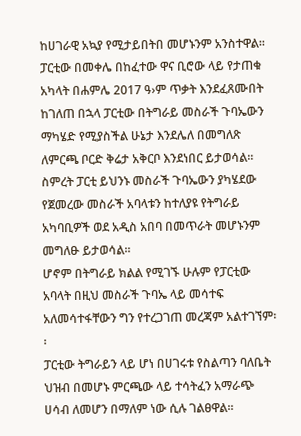ከሀገራዊ አኳያ የሚታይበትበ መሆኑንም አንስተዋል፡፡
ፓርቲው በመቀሌ በከፈተው ዋና ቢሮው ላይ የታጠቁ አካላት በሐምሌ 2017 ዓ›ም ጥቃት እንደፈጸሙበት ከገለጠ በኋላ ፓርቲው በትግራይ መስራች ጉባኤውን ማካሄድ የሚያስችል ሁኔታ እንደሌለ በመግለጽ ለምርጫ ቦርድ ቅሬታ አቅርቦ እንደነበር ይታወሳል፡፡
ስምረት ፓርቲ ይህንኑ መስራች ጉባኤውን ያካሄደው የጀመረው መስራች አባላቱን ከተለያዩ የትግራይ አካባቢዎች ወደ አዲስ አበባ በመጥራት መሆኑንም መግለፁ ይታወሳል፡፡
ሆኖም በትግራይ ክልል የሚገኙ ሁሉም የፓርቲው አባላት በዚህ መስራች ጉባኤ ላይ መሳተፍ አለመሳተፋቸውን ግን የተረጋገጠ መረጃም አልተገኘም፡፡
ፓርቲው ትግራይን ላይ ሆነ በሀገሩቱ የስልጣን ባለቤት ህዝብ በመሆኑ ምርጫው ላይ ተሳትፈን አማራጭ ሀሳብ ለመሆን በማለም ነው ሲሉ ገልፀዋል፡፡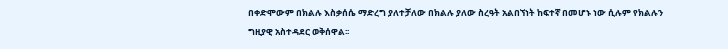በቀድሞውም በክልሉ እስቃሰሴ ማድረግ ያለተቻለው በክልሉ ያለው ስረዓት አልበኘነት ከፍተኛ በመሆኑ ነው ሲሉም የክልሉን ግዚያዊ አስተዳደር ወቅሰዋል፡፡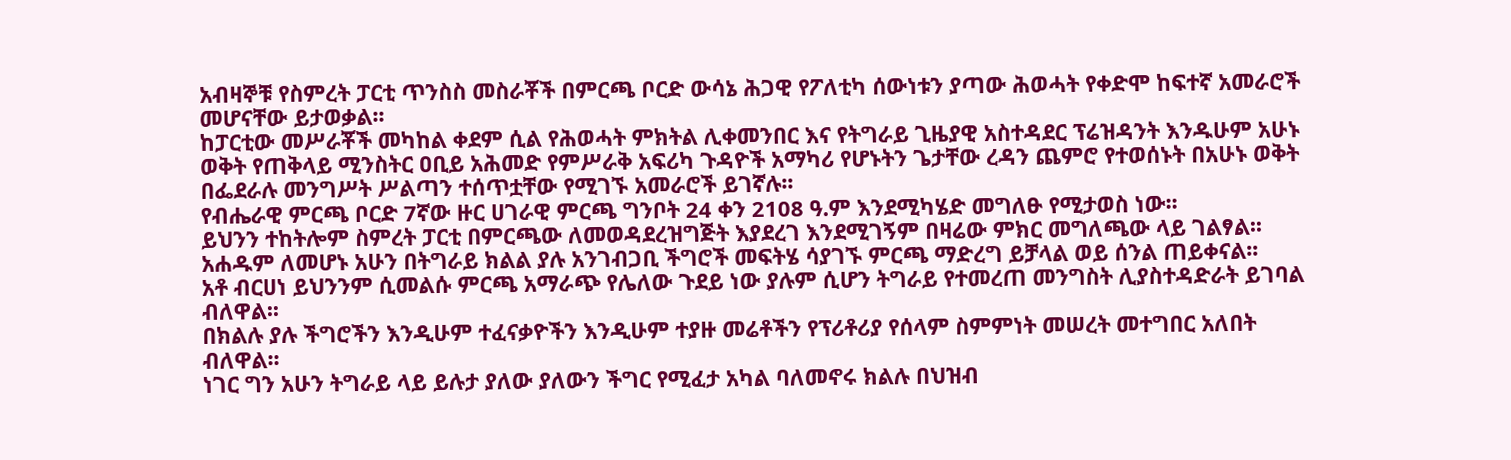አብዛኞቹ የስምረት ፓርቲ ጥንስስ መስራቾች በምርጫ ቦርድ ውሳኔ ሕጋዊ የፖለቲካ ሰውነቱን ያጣው ሕወሓት የቀድሞ ከፍተኛ አመራሮች መሆናቸው ይታወቃል፡፡
ከፓርቲው መሥራቾች መካከል ቀደም ሲል የሕወሓት ምክትል ሊቀመንበር እና የትግራይ ጊዜያዊ አስተዳደር ፕሬዝዳንት እንዱሁም አሁኑ ወቅት የጠቅላይ ሚንስትር ዐቢይ አሕመድ የምሥራቅ አፍሪካ ጉዳዮች አማካሪ የሆኑትን ጌታቸው ረዳን ጨምሮ የተወሰኑት በአሁኑ ወቅት በፌደራሉ መንግሥት ሥልጣን ተሰጥቷቸው የሚገኙ አመራሮች ይገኛሉ፡፡
የብሔራዊ ምርጫ ቦርድ 7ኛው ዙር ሀገራዊ ምርጫ ግንቦት 24 ቀን 2108 ዓ.ም እንደሚካሄድ መግለፁ የሚታወስ ነው፡፡
ይህንን ተከትሎም ስምረት ፓርቲ በምርጫው ለመወዳደረዝግጅት እያደረገ እንደሚገኝም በዛሬው ምክር መግለጫው ላይ ገልፃል፡፡
አሐዱም ለመሆኑ አሁን በትግራይ ክልል ያሉ አንገብጋቢ ችግሮች መፍትሄ ሳያገኙ ምርጫ ማድረግ ይቻላል ወይ ሰንል ጠይቀናል፡፡
አቶ ብርሀነ ይህንንም ሲመልሱ ምርጫ አማራጭ የሌለው ጉደይ ነው ያሉም ሲሆን ትግራይ የተመረጠ መንግስት ሊያስተዳድራት ይገባል ብለዋል፡፡
በክልሉ ያሉ ችግሮችን እንዲሁም ተፈናቃዮችን እንዲሁም ተያዙ መሬቶችን የፕሪቶሪያ የሰላም ስምምነት መሠረት መተግበር አለበት ብለዋል፡፡
ነገር ግን አሁን ትግራይ ላይ ይሉታ ያለው ያለውን ችግር የሚፈታ አካል ባለመኖሩ ክልሉ በህዝብ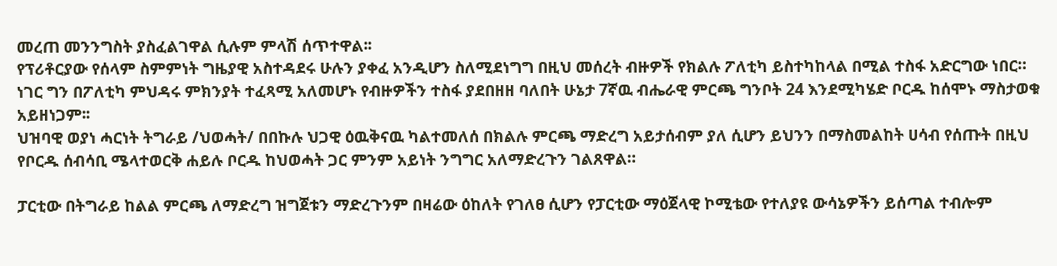መረጠ መንንግስት ያስፈልገዋል ሲሉም ምላሽ ሰጥተዋል፡፡
የፕሪቶርያው የሰላም ስምምነት ግዜያዊ አስተዳደሩ ሁሉን ያቀፈ አንዲሆን ስለሚደነግግ በዚህ መሰረት ብዙዎች የክልሉ ፖለቲካ ይስተካከላል በሚል ተስፋ አድርግው ነበር።
ነገር ግን በፖለቲካ ምህዳሩ ምክንያት ተፈጻሚ አለመሆኑ የብዙዎችን ተስፋ ያደበዘዘ ባለበት ሁኔታ 7ኛዉ ብሔራዊ ምርጫ ግንቦት 24 እንደሚካሄድ ቦርዱ ከሰሞኑ ማስታወቁ አይዘነጋም፡፡
ህዝባዊ ወያነ ሓርነት ትግራይ /ህወሓት/ በበኩሉ ህጋዊ ዕዉቅናዉ ካልተመለሰ በክልሉ ምርጫ ማድረግ አይታሰብም ያለ ሲሆን ይህንን በማስመልከት ሀሳብ የሰጡት በዚህ የቦርዱ ሰብሳቢ ሜላተወርቅ ሐይሉ ቦርዱ ከህወሓት ጋር ምንም አይነት ንግግር አለማድረጉን ገልጸዋል።

ፓርቲው በትግራይ ከልል ምርጫ ለማድረግ ዝግጀቱን ማድረጉንም በዛሬው ዕከለት የገለፀ ሲሆን የፓርቲው ማዕጀላዊ ኮሚቴው የተለያዩ ውሳኔዎችን ይሰጣል ተብሎም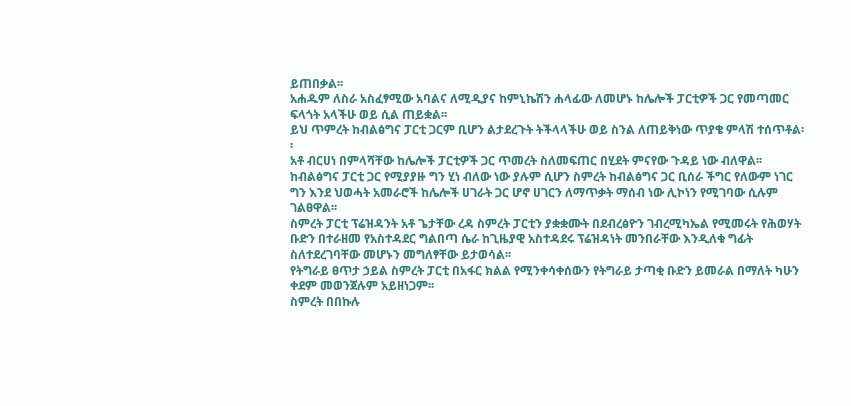ይጠበቃል፡፡
አሐዱም ለስራ አስፈፃሚው አባልና ለሚዲያና ከምኒኬሽን ሐላፊው ለመሆኑ ከሌሎች ፓርቲዎች ጋር የመጣመር ፍላጎት አላችሁ ወይ ሲል ጠይቋል፡፡
ይህ ጥምረት ከብልፅግና ፓርቲ ጋርም ቢሆን ልታደረጉት ትችላላችሁ ወይ ስንል ለጠይቅነው ጥያቄ ምላሽ ተሰጥቶል፡፡
አቶ ብርሀነ በምላሻቸው ከሌሎች ፓርቲዎች ጋር ጥመረት ስለመፍጠር በሂደት ምናየው ጉዳይ ነው ብለዋል፡፡
ከብልፅግና ፓርቲ ጋር የሚያያዙ ግን ሂነ ብለው ነው ያሉም ሲሆን ስምረት ከብልፅግና ጋር ቢሰራ ችግር የለውም ነገር ግን እንደ ህወሓት አመራሮች ከሌሎች ሀገራት ጋር ሆኖ ሀገርን ለማጥቃት ማሰብ ነው ሊኮነን የሚገባው ሲሉም ገልፀዋል፡፡
ስምረት ፓርቲ ፕሬዝዳንት አቶ ጌታቸው ረዳ ስምረት ፓርቲን ያቋቋሙት በደብረፅዮን ገብረሚካኤል የሚመሩት የሕወሃት ቡድን በተራዘመ የአስተዳደር ግልበጣ ሴራ ከጊዜያዊ አስተዳደሩ ፕሬዝዳነት መንበራቸው እንዲለቁ ግፊት ስለተደረገባቸው መሆኑን መግለፃቸው ይታወሳል፡፡
የትግራይ ፀጥታ ኃይል ስምረት ፓርቲ በአፋር ክልል የሚንቀሳቀሰውን የትግራይ ታጣቂ ቡድን ይመራል በማለት ካሁን ቀደም መወንጀሉም አይዘነጋም፡፡
ስምረት በበኩሉ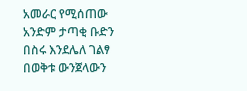አመራር የሚሰጠው አንድም ታጣቂ ቡድን በስሩ እንደሌለ ገልፃ በወቅቱ ውንጀላውን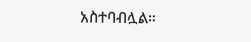አስተባብሏል።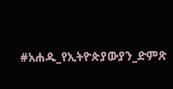#አሐዱ_የኢትዮጵያውያን_ድምጽ